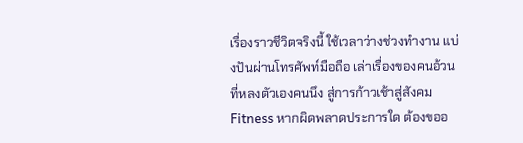เรื่องราวชีวิตจริงนี้ ใช้เวลาว่างช่วงทำงาน แบ่งปันผ่านโทรศัพท์มือถือ เล่าเรื่องของคนอ้วนที่หลงตัวเองคนนึง สู่การก้าวเช้าสู่สังคม Fitness หากผิดพลาดประการใด ต้องขออ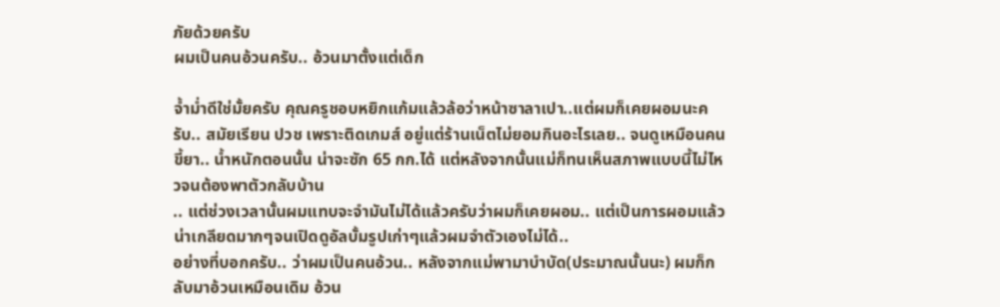ภัยด้วยครับ
ผมเป็นคนอ้วนครับ.. อ้วนมาตั้งแต่เด็ก

จ้ำม่ำดีใช่มั้ยครับ คุณครูชอบหยิกแก้มแล้วล้อว่าหน้าซาลาเปา..แต่ผมก็เคยผอมนะครับ.. สมัยเรียน ปวช เพราะติดเกมส์ อยู่แต่ร้านเน็ตไม่ยอมกินอะไรเลย.. จนดูเหมือนคนขี้ยา.. น้ำหนักตอนนั้น น่าจะซัก 65 กก.ได้ แต่หลังจากนั้นแม่ก็ทนเห็นสภาพแบบนี้ไม่ไหวจนต้องพาตัวกลับบ้าน
.. แต่ช่วงเวลานั้นผมแทบจะจำมันไม่ได้แล้วครับว่าผมก็เคยผอม.. แต่เป็นการผอมแล้วน่าเกลียดมากๆจนเปิดดูอัลบั้มรูปเก่าๆแล้วผมจำตัวเองไม่ได้..
อย่างที่บอกครับ.. ว่าผมเป็นคนอ้วน.. หลังจากแม่พามาบำบัด(ประมาณนั้นนะ) ผมก็กลับมาอ้วนเหมือนเดิม อ้วน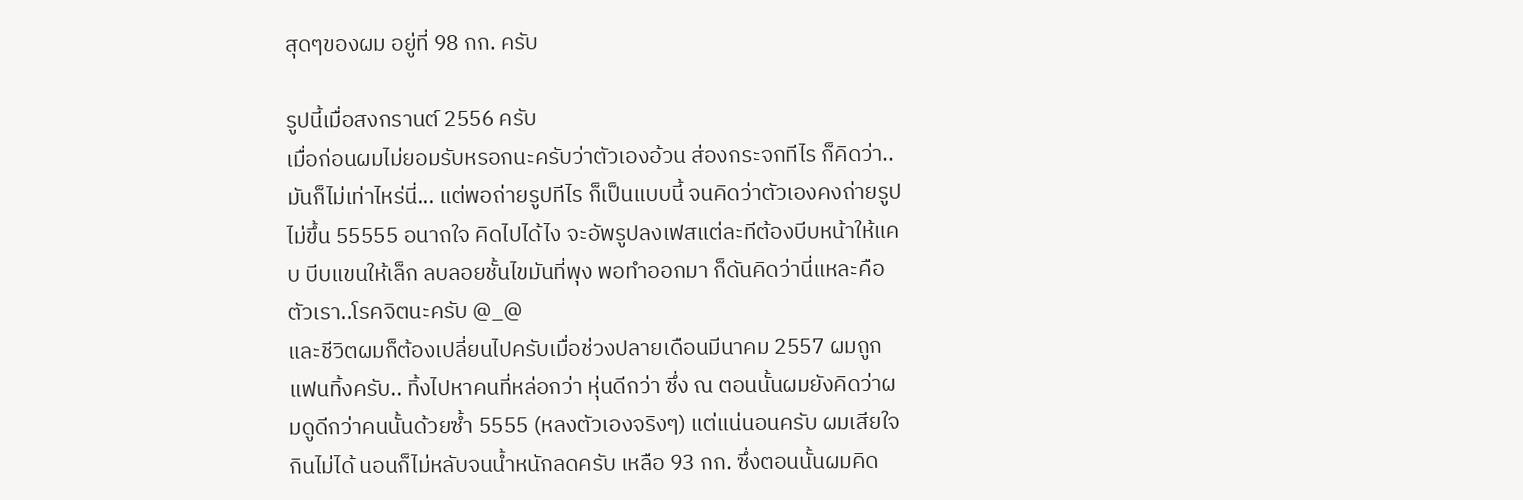สุดๆของผม อยู่ที่ 98 กก. ครับ

รูปนี้เมื่อสงกรานต์ 2556 ครับ
เมื่อก่อนผมไม่ยอมรับหรอกนะครับว่าตัวเองอ้วน ส่องกระจกทีไร ก็คิดว่า.. มันก็ไม่เท่าไหร่นี่... แต่พอถ่ายรูปทีไร ก็เป็นแบบนี้ จนคิดว่าตัวเองคงถ่ายรูปไม่ขึ้น 55555 อนาถใจ คิดไปได้ไง จะอัพรูปลงเฟสแต่ละทีต้องบีบหน้าให้แคบ บีบแขนให้เล็ก ลบลอยชั้นไขมันที่พุง พอทำออกมา ก็ดันคิดว่านี่แหละคือตัวเรา..โรคจิตนะครับ @_@
และชีวิตผมก็ต้องเปลี่ยนไปครับเมื่อช่วงปลายเดือนมีนาคม 2557 ผมถูกแฟนทิ้งครับ.. ทิ้งไปหาคนที่หล่อกว่า หุ่นดีกว่า ซึ่ง ณ ตอนนั้นผมยังคิดว่าผมดูดีกว่าคนนั้นด้วยซ้ำ 5555 (หลงตัวเองจริงๆ) แต่แน่นอนครับ ผมเสียใจ กินไม่ได้ นอนก็ไม่หลับจนน้ำหนักลดครับ เหลือ 93 กก. ซึ่งตอนนั้นผมคิด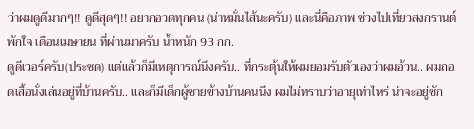ว่าผมดูดีมากๆ!! ดูดีสุดๆ!! อยากอวดทุกคน (น่าหมั่นไส้นะครับ) และนี่คือภาพ ช่วงไปเที่ยวสงกรานต์พักใจ เดือนเมษายน ที่ผ่านมาครับ น้ำหนัก 93 กก.
ดูดีเวอร์ครับ(ประชด) แต่แล้วก็มีเหตุการณ์นึงครับ.. ที่กระตุ้นให้ผมยอมรับตัวเองว่าผมอ้วน.. ผมถอดเสื้อนั่งเล่นอยู่ที่บ้านครับ.. และก็มีเด็กผู้ชายข้างบ้านคนนึง ผมไม่ทราบว่าอายุเท่าไหร่ น่าจะอยู่ซัก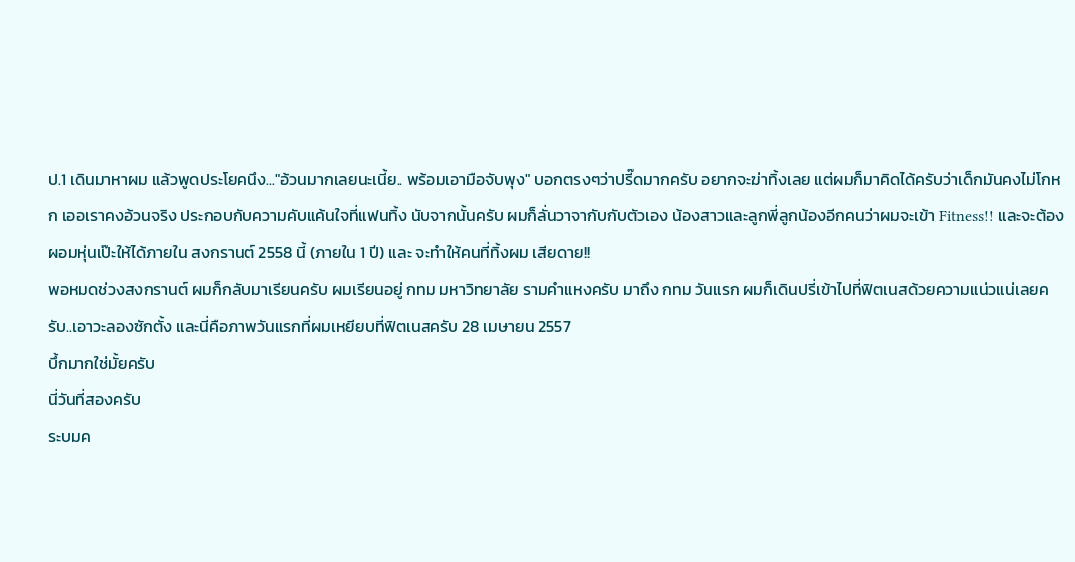ป.1 เดินมาหาผม แล้วพูดประโยคนึง..."อ้วนมากเลยนะเนี้ย.. พร้อมเอามือจับพุง" บอกตรงๆว่าปรี๊ดมากครับ อยากจะฆ่าทิ้งเลย แต่ผมก็มาคิดได้ครับว่าเด็กมันคงไม่โกหก เออเราคงอ้วนจริง ประกอบกับความคับแค้นใจที่แฟนทิ้ง นับจากนั้นครับ ผมก็ลั่นวาจากับกับตัวเอง น้องสาวและลูกพี่ลูกน้องอีกคนว่าผมจะเข้า Fitness!! และจะต้องผอมหุ่นเป๊ะให้ได้ภายใน สงกรานต์ 2558 นี้ (ภายใน 1 ปี) และ จะทำให้คนที่ทิ้งผม เสียดาย!!
พอหมดช่วงสงกรานต์ ผมก็กลับมาเรียนครับ ผมเรียนอยู่ กทม มหาวิทยาลัย รามคำแหงครับ มาถึง กทม วันแรก ผมก็เดินปรี่เข้าไปที่ฟิตเนสด้วยความแน่วแน่เลยครับ..เอาวะลองซักตั้ง และนี่คือภาพวันแรกที่ผมเหยียบที่ฟิตเนสครับ 28 เมษายน 2557
บึ้กมากใช่มั้ยครับ
นี่วันที่สองครับ
ระบมค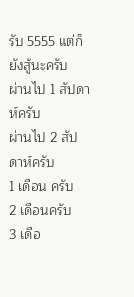รับ 5555 แต่ก็ยังสู้นะครับ
ผ่านไป 1 สัปดาห์ครับ
ผ่านไป 2 สัปดาห์ครับ
1 เดือน ครับ
2 เดือนครับ
3 เดือ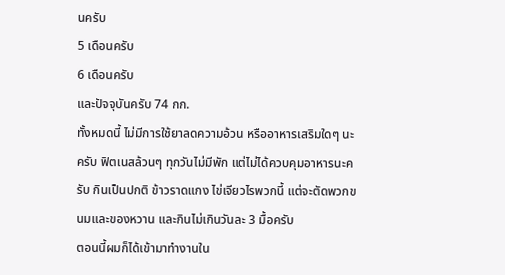นครับ
5 เดือนครับ
6 เดือนครับ
และปัจจุบันครับ 74 กก.
ทั้งหมดนี้ ไม่มีการใช้ยาลดความอ้วน หรืออาหารเสริมใดๆ นะครับ ฟิตเนสล้วนๆ ทุกวันไม่มีพัก แต่ไม่ได้ควบคุมอาหารนะครับ กินเป็นปกติ ข้าวราดแกง ไข่เจียวไรพวกนี้ แต่จะตัดพวกขนมและของหวาน และกินไม่เกินวันละ 3 มื้อครับ
ตอนนี้ผมก็ได้เข้ามาทำงานใน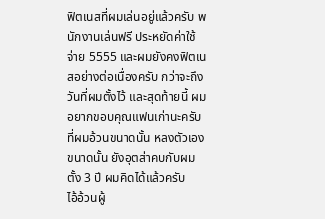ฟิตเนสที่ผมเล่นอยู่แล้วครับ พนักงานเล่นฟรี ประหยัดค่าใช้จ่าย 5555 และผมยังคงฟิตเนสอย่างต่อเนื่องครับ กว่าจะถึงวันที่ผมตั้งไว้ และสุดท้ายนี้ ผมอยากขอบคุณแฟนเก่านะครับที่ผมอ้วนขนาดนั้น หลงตัวเองขนาดนั้น ยังอุตส่าคบกับผมตั้ง 3 ปี ผมคิดได้แล้วครับ
ไอ้อ้วนผู้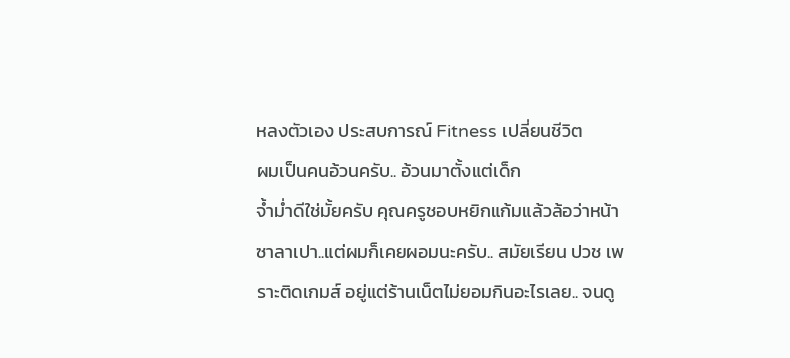หลงตัวเอง ประสบการณ์ Fitness เปลี่ยนชีวิต
ผมเป็นคนอ้วนครับ.. อ้วนมาตั้งแต่เด็ก
จ้ำม่ำดีใช่มั้ยครับ คุณครูชอบหยิกแก้มแล้วล้อว่าหน้าซาลาเปา..แต่ผมก็เคยผอมนะครับ.. สมัยเรียน ปวช เพราะติดเกมส์ อยู่แต่ร้านเน็ตไม่ยอมกินอะไรเลย.. จนดู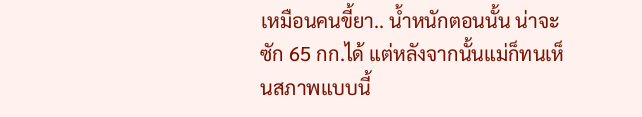เหมือนคนขี้ยา.. น้ำหนักตอนนั้น น่าจะซัก 65 กก.ได้ แต่หลังจากนั้นแม่ก็ทนเห็นสภาพแบบนี้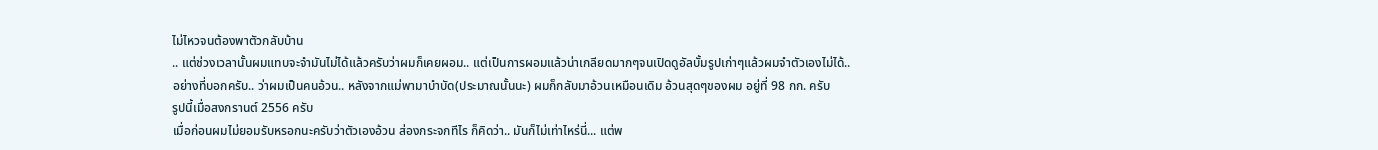ไม่ไหวจนต้องพาตัวกลับบ้าน
.. แต่ช่วงเวลานั้นผมแทบจะจำมันไม่ได้แล้วครับว่าผมก็เคยผอม.. แต่เป็นการผอมแล้วน่าเกลียดมากๆจนเปิดดูอัลบั้มรูปเก่าๆแล้วผมจำตัวเองไม่ได้..
อย่างที่บอกครับ.. ว่าผมเป็นคนอ้วน.. หลังจากแม่พามาบำบัด(ประมาณนั้นนะ) ผมก็กลับมาอ้วนเหมือนเดิม อ้วนสุดๆของผม อยู่ที่ 98 กก. ครับ
รูปนี้เมื่อสงกรานต์ 2556 ครับ
เมื่อก่อนผมไม่ยอมรับหรอกนะครับว่าตัวเองอ้วน ส่องกระจกทีไร ก็คิดว่า.. มันก็ไม่เท่าไหร่นี่... แต่พ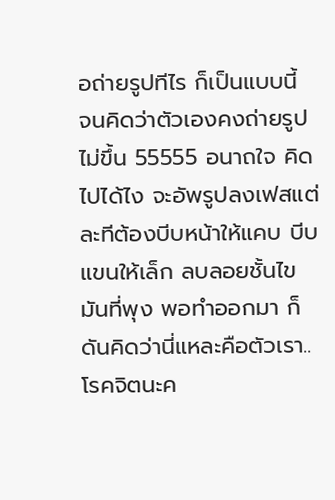อถ่ายรูปทีไร ก็เป็นแบบนี้ จนคิดว่าตัวเองคงถ่ายรูปไม่ขึ้น 55555 อนาถใจ คิดไปได้ไง จะอัพรูปลงเฟสแต่ละทีต้องบีบหน้าให้แคบ บีบแขนให้เล็ก ลบลอยชั้นไขมันที่พุง พอทำออกมา ก็ดันคิดว่านี่แหละคือตัวเรา..โรคจิตนะค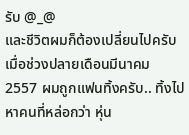รับ @_@
และชีวิตผมก็ต้องเปลี่ยนไปครับเมื่อช่วงปลายเดือนมีนาคม 2557 ผมถูกแฟนทิ้งครับ.. ทิ้งไปหาคนที่หล่อกว่า หุ่น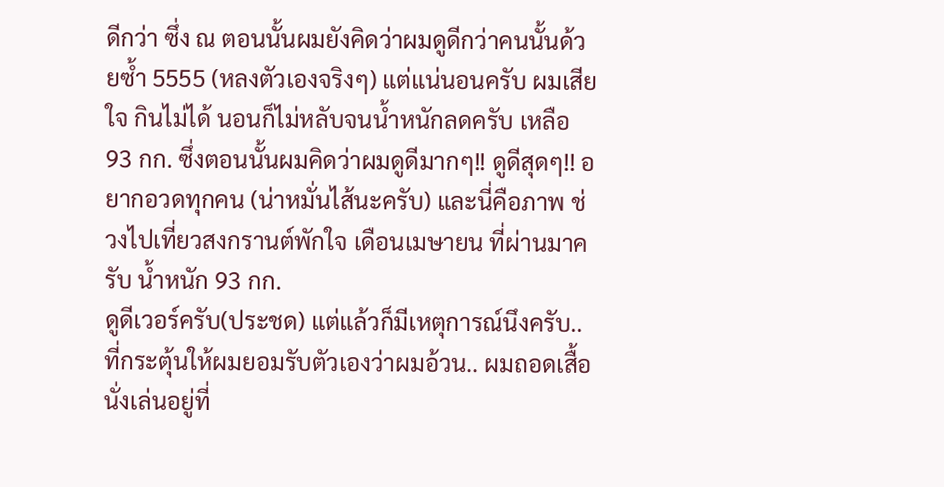ดีกว่า ซึ่ง ณ ตอนนั้นผมยังคิดว่าผมดูดีกว่าคนนั้นด้วยซ้ำ 5555 (หลงตัวเองจริงๆ) แต่แน่นอนครับ ผมเสียใจ กินไม่ได้ นอนก็ไม่หลับจนน้ำหนักลดครับ เหลือ 93 กก. ซึ่งตอนนั้นผมคิดว่าผมดูดีมากๆ!! ดูดีสุดๆ!! อยากอวดทุกคน (น่าหมั่นไส้นะครับ) และนี่คือภาพ ช่วงไปเที่ยวสงกรานต์พักใจ เดือนเมษายน ที่ผ่านมาครับ น้ำหนัก 93 กก.
ดูดีเวอร์ครับ(ประชด) แต่แล้วก็มีเหตุการณ์นึงครับ.. ที่กระตุ้นให้ผมยอมรับตัวเองว่าผมอ้วน.. ผมถอดเสื้อนั่งเล่นอยู่ที่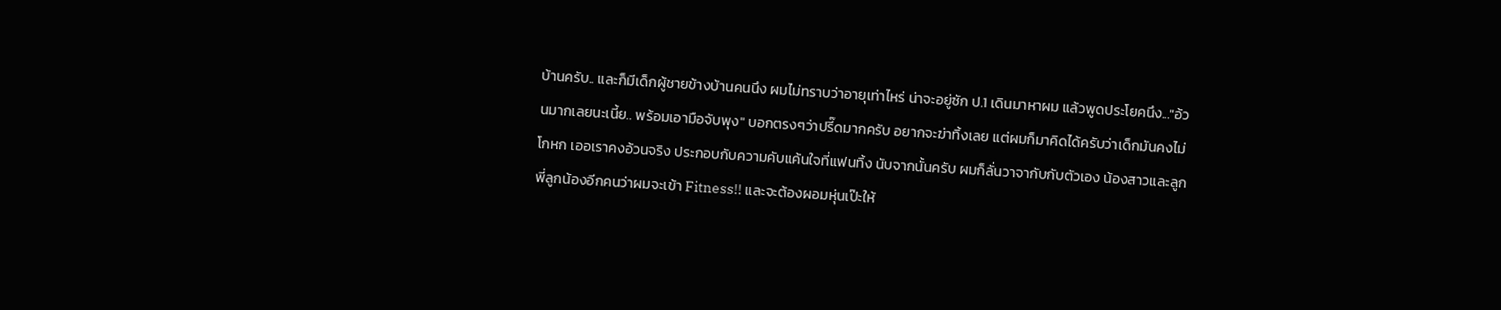บ้านครับ.. และก็มีเด็กผู้ชายข้างบ้านคนนึง ผมไม่ทราบว่าอายุเท่าไหร่ น่าจะอยู่ซัก ป.1 เดินมาหาผม แล้วพูดประโยคนึง..."อ้วนมากเลยนะเนี้ย.. พร้อมเอามือจับพุง" บอกตรงๆว่าปรี๊ดมากครับ อยากจะฆ่าทิ้งเลย แต่ผมก็มาคิดได้ครับว่าเด็กมันคงไม่โกหก เออเราคงอ้วนจริง ประกอบกับความคับแค้นใจที่แฟนทิ้ง นับจากนั้นครับ ผมก็ลั่นวาจากับกับตัวเอง น้องสาวและลูกพี่ลูกน้องอีกคนว่าผมจะเข้า Fitness!! และจะต้องผอมหุ่นเป๊ะให้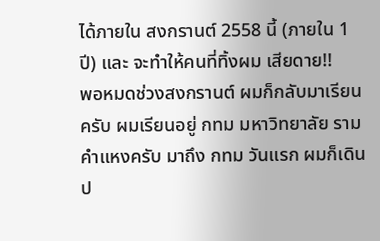ได้ภายใน สงกรานต์ 2558 นี้ (ภายใน 1 ปี) และ จะทำให้คนที่ทิ้งผม เสียดาย!!
พอหมดช่วงสงกรานต์ ผมก็กลับมาเรียนครับ ผมเรียนอยู่ กทม มหาวิทยาลัย รามคำแหงครับ มาถึง กทม วันแรก ผมก็เดินป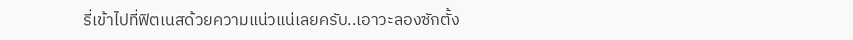รี่เข้าไปที่ฟิตเนสด้วยความแน่วแน่เลยครับ..เอาวะลองซักตั้ง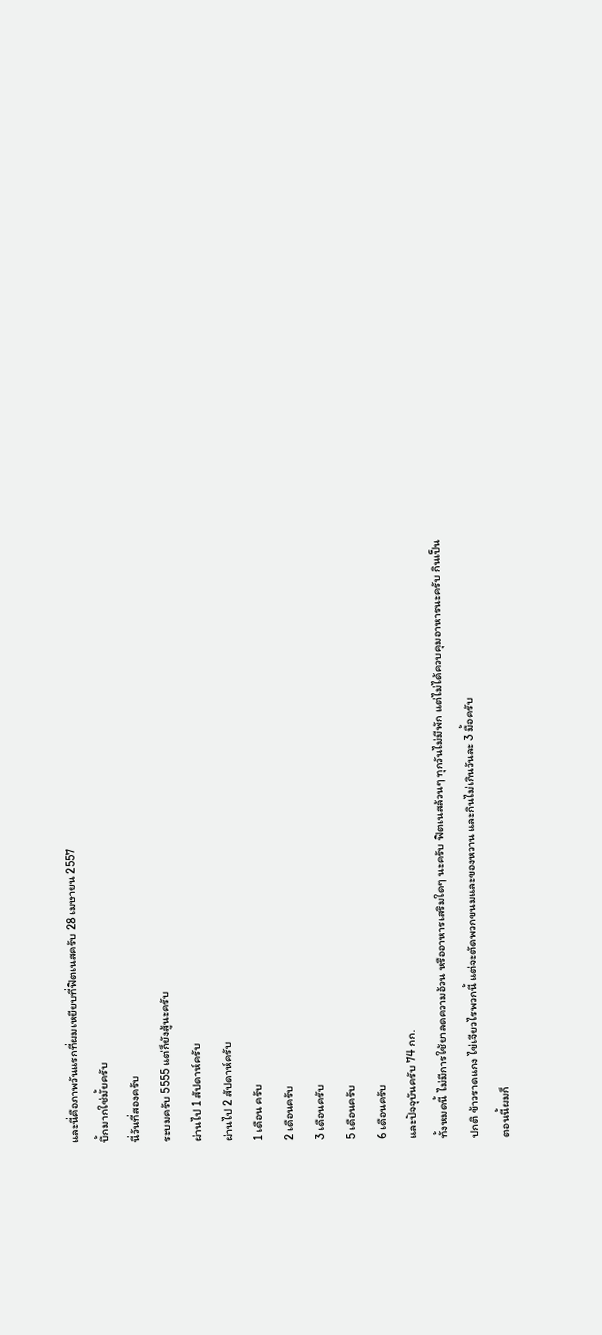และนี่คือภาพวันแรกที่ผมเหยียบที่ฟิตเนสครับ 28 เมษายน 2557
บึ้กมากใช่มั้ยครับ
นี่วันที่สองครับ
ระบมครับ 5555 แต่ก็ยังสู้นะครับ
ผ่านไป 1 สัปดาห์ครับ
ผ่านไป 2 สัปดาห์ครับ
1 เดือน ครับ
2 เดือนครับ
3 เดือนครับ
5 เดือนครับ
6 เดือนครับ
และปัจจุบันครับ 74 กก.
ทั้งหมดนี้ ไม่มีการใช้ยาลดความอ้วน หรืออาหารเสริมใดๆ นะครับ ฟิตเนสล้วนๆ ทุกวันไม่มีพัก แต่ไม่ได้ควบคุมอาหารนะครับ กินเป็นปกติ ข้าวราดแกง ไข่เจียวไรพวกนี้ แต่จะตัดพวกขนมและของหวาน และกินไม่เกินวันละ 3 มื้อครับ
ตอนนี้ผมก็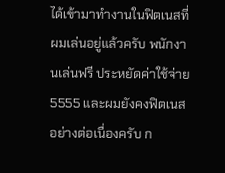ได้เข้ามาทำงานในฟิตเนสที่ผมเล่นอยู่แล้วครับ พนักงานเล่นฟรี ประหยัดค่าใช้จ่าย 5555 และผมยังคงฟิตเนสอย่างต่อเนื่องครับ ก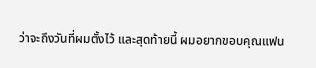ว่าจะถึงวันที่ผมตั้งไว้ และสุดท้ายนี้ ผมอยากขอบคุณแฟน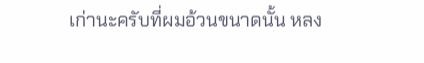เก่านะครับที่ผมอ้วนขนาดนั้น หลง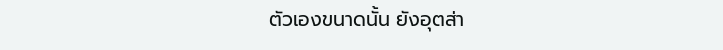ตัวเองขนาดนั้น ยังอุตส่า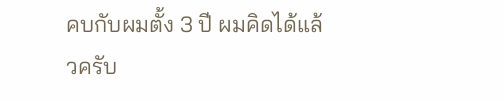คบกับผมตั้ง 3 ปี ผมคิดได้แล้วครับ